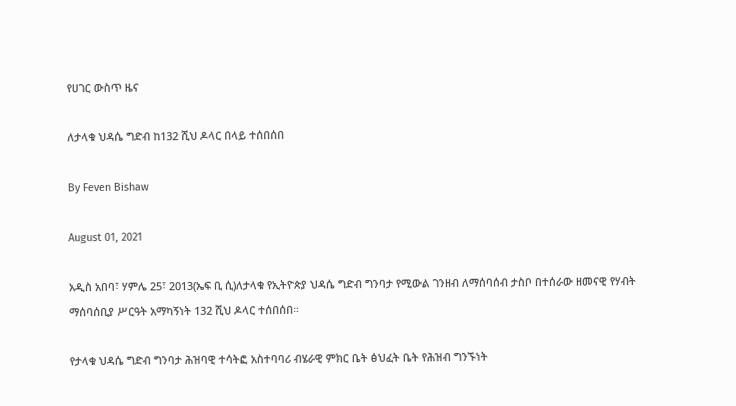የሀገር ውስጥ ዜና

ለታላቁ ህዳሴ ግድብ ከ132 ሺህ ዶላር በላይ ተሰበሰበ

By Feven Bishaw

August 01, 2021

አዲስ አበባ፣ ሃምሌ 25፣ 2013(ኤፍ ቢ ሲ)ለታላቁ የኢትዮጵያ ህዳሴ ግድብ ግንባታ የሚውል ገንዘብ ለማሰባሰብ ታስቦ በተሰራው ዘመናዊ የሃብት ማሰባሰቢያ ሥርዓት አማካኝነት 132 ሺህ ዶላር ተሰበሰበ።

የታላቁ ህዳሴ ግድብ ግንባታ ሕዝባዊ ተሳትፎ አስተባባሪ ብሄራዊ ምክር ቤት ፅህፈት ቤት የሕዝብ ግንኙነት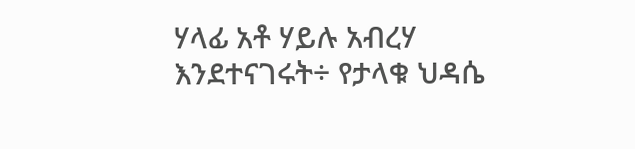ሃላፊ አቶ ሃይሉ አብረሃ እንደተናገሩት÷ የታላቁ ህዳሴ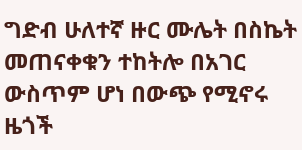ግድብ ሁለተኛ ዙር ሙሌት በስኬት መጠናቀቁን ተከትሎ በአገር ውስጥም ሆነ በውጭ የሚኖሩ ዜጎች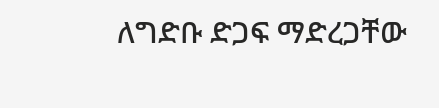ለግድቡ ድጋፍ ማድረጋቸው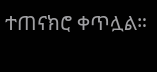ተጠናክሮ ቀጥሏል።